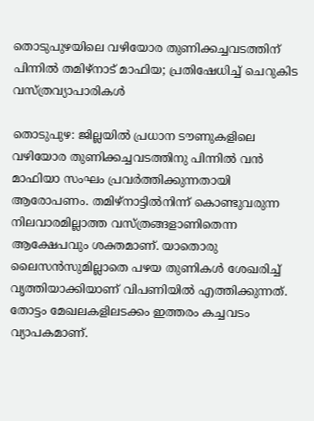തൊടുപുഴയിലെ വഴിയോര തുണിക്കച്ചവടത്തിന് പിന്നിൽ തമിഴ്നാട് മാഫിയ; പ്രതിഷേധിച്ച് ചെറുകിട വസ്ത്രവ്യാപാരികള്‍

തൊടുപുഴ: ജില്ലയില്‍ പ്രധാന ടൗണുകളിലെ വഴിയോര തുണിക്കച്ചവടത്തിനു പിന്നില്‍ വന്‍ മാഫിയാ സംഘം പ്രവര്‍ത്തിക്കുന്നതായി ആരോപണം. തമിഴ്‌നാട്ടില്‍നിന്ന് കൊണ്ടുവരുന്ന നിലവാരമില്ലാത്ത വസ്ത്രങ്ങളാണിതെന്ന ആക്ഷേപവും ശക്തമാണ്. യാതൊരു ലൈസന്‍സുമില്ലാതെ പഴയ തുണികള്‍ ശേഖരിച്ച് വൃത്തിയാക്കിയാണ് വിപണിയില്‍ എത്തിക്കുന്നത്. തോട്ടം മേഖലകളിലടക്കം ഇത്തരം കച്ചവടം വ്യാപകമാണ്.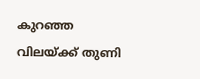കുറഞ്ഞ വിലയ്ക്ക് തുണി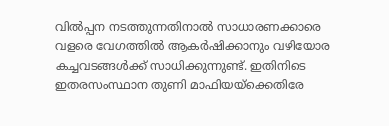വില്‍പ്പന നടത്തുന്നതിനാല്‍ സാധാരണക്കാരെ വളരെ വേഗത്തില്‍ ആകര്‍ഷിക്കാനും വഴിയോര കച്ചവടങ്ങള്‍ക്ക് സാധിക്കുന്നുണ്ട്. ഇതിനിടെ ഇതരസംസ്ഥാന തുണി മാഫിയയ്‌ക്കെതിരേ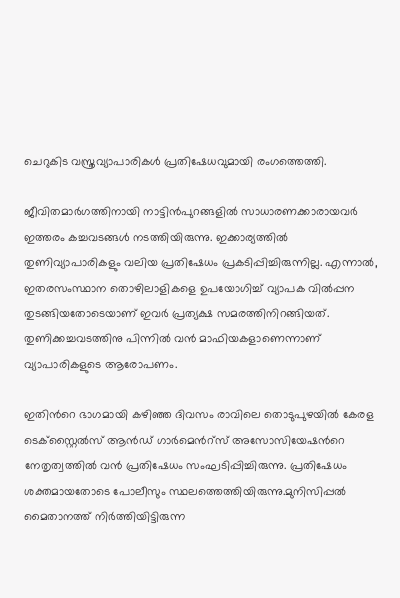ചെറുകിട വസ്ത്രവ്യാപാരികള്‍ പ്രതിഷേധവുമായി രംഗത്തെത്തി.

ജീവിതമാര്‍ഗത്തിനായി നാട്ടിന്‍പുറങ്ങളില്‍ സാധാരണക്കാരായവര്‍ ഇത്തരം കച്ചവടങ്ങള്‍ നടത്തിയിരുന്നു. ഇക്കാര്യത്തില്‍ തുണിവ്യാപാരികളും വലിയ പ്രതിഷേധം പ്രകടിപ്പിച്ചിരുന്നില്ല. എന്നാല്‍, ഇതരസംസ്ഥാന തൊഴിലാളികളെ ഉപയോഗിച്ച് വ്യാപക വില്‍പ്പന തുടങ്ങിയതോടെയാണ് ഇവര്‍ പ്രത്യക്ഷ സമരത്തിനിറങ്ങിയത്. തുണിക്കച്ചവടത്തിനു പിന്നില്‍ വന്‍ മാഫിയകളാണെന്നാണ് വ്യാപാരികളുടെ ആരോപണം.

ഇതിന്‍റെ ഭാഗമായി കഴിഞ്ഞ ദിവസം രാവിലെ തൊടുപുഴയില്‍ കേരള ടെക്‌സ്റ്റൈല്‍സ് ആൻഡ് ഗാര്‍മെന്‍റ്സ് അസോസിയേഷന്‍റെ നേതൃത്വത്തില്‍ വന്‍ പ്രതിഷേധം സംഘടിപ്പിച്ചിരുന്നു. പ്രതിഷേധം ശക്തമായതോടെ പോലീസും സ്ഥലത്തെത്തിയിരുന്നു.മുനിസിപ്പല്‍ മൈതാനത്ത് നിര്‍ത്തിയിട്ടിരുന്ന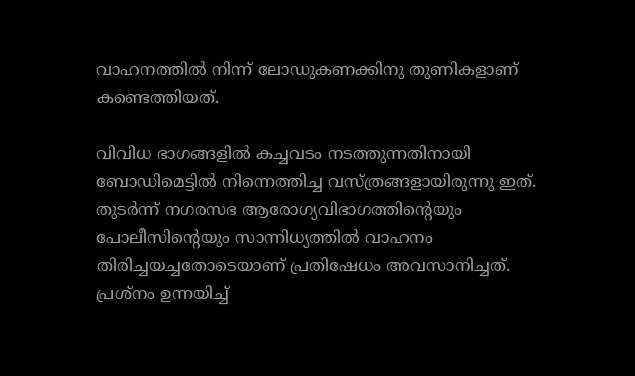വാഹനത്തില്‍ നിന്ന് ലോഡുകണക്കിനു തുണികളാണ് കണ്ടെത്തിയത്.

വിവിധ ഭാഗങ്ങളില്‍ കച്ചവടം നടത്തുന്നതിനായി ബോഡിമെട്ടില്‍ നിന്നെത്തിച്ച വസ്ത്രങ്ങളായിരുന്നു ഇത്. തുടര്‍ന്ന് നഗരസഭ ആരോഗ്യവിഭാഗത്തിന്‍റെയും പോലീസിന്‍റെയും സാന്നിധ്യത്തില്‍ വാഹനം തിരിച്ചയച്ചതോടെയാണ് പ്രതിഷേധം അവസാനിച്ചത്. പ്രശ്‌നം ഉന്നയിച്ച്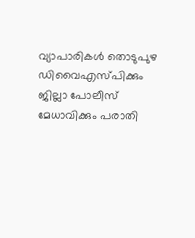വ്യാപാരികള്‍ തൊടുപുഴ ഡിവൈഎസ്പിക്കും ജില്ലാ പോലീസ് മേധാവിക്കും പരാതി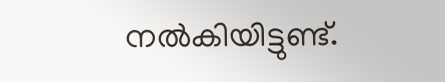നല്‍കിയിട്ടുണ്ട്.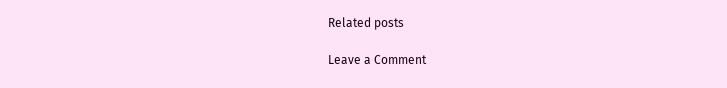Related posts

Leave a Comment